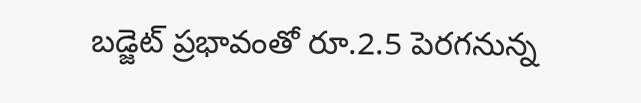బడ్జెట్‌ ప్రభావంతో రూ.2.5 పెరగనున్న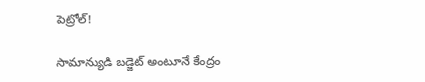పెట్రోల్‌!

సామాన్యుడి బడ్జెట్ అంటూనే కేంద్రం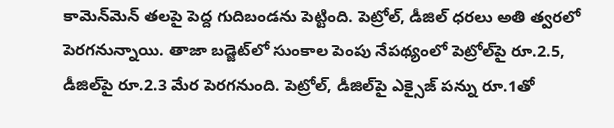కామెన్‌మెన్ తలపై పెద్ద గుదిబండను పెట్టింది. పెట్రోల్‌, డీజిల్‌ ధరలు అతి త్వరలో పెరగనున్నాయి. తాజా బడ్జెట్‌లో సుంకాల పెంపు నేపథ్యంలో పెట్రోల్‌పై రూ.2.5, డీజిల్‌పై రూ.2.3 మేర పెరగనుంది. పెట్రోల్‌, డీజిల్‌పై ఎక్సైజ్‌ పన్ను రూ.1తో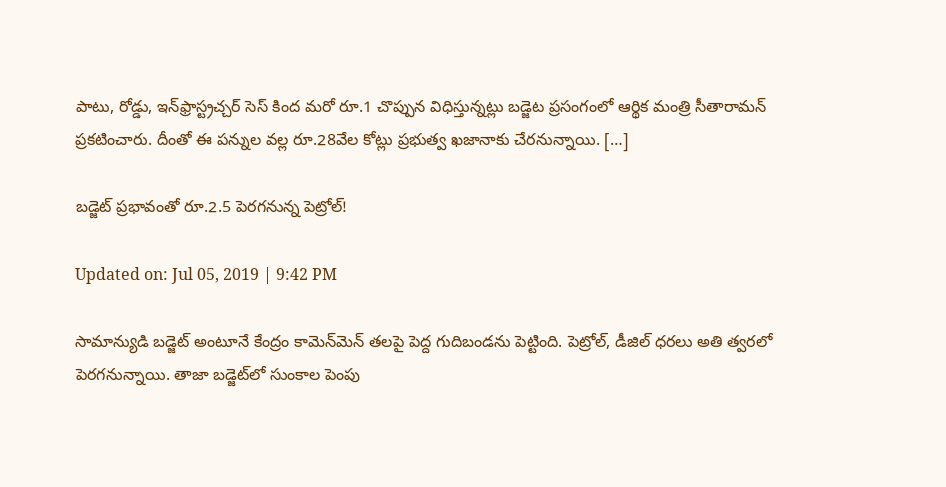పాటు, రోడ్డు, ఇన్‌ఫ్రాస్ట్రచ్చర్ సెస్‌ కింద మరో రూ.1 చొప్పున విధిస్తున్నట్లు బడ్జెట ప్రసంగంలో ఆర్థిక మంత్రి సీతారామన్‌ ప్రకటించారు. దీంతో ఈ పన్నుల వల్ల రూ.28వేల కోట్లు ప్రభుత్వ ఖజానాకు చేరనున్నాయి. […]

బడ్జెట్‌ ప్రభావంతో రూ.2.5 పెరగనున్న పెట్రోల్‌!

Updated on: Jul 05, 2019 | 9:42 PM

సామాన్యుడి బడ్జెట్ అంటూనే కేంద్రం కామెన్‌మెన్ తలపై పెద్ద గుదిబండను పెట్టింది. పెట్రోల్‌, డీజిల్‌ ధరలు అతి త్వరలో పెరగనున్నాయి. తాజా బడ్జెట్‌లో సుంకాల పెంపు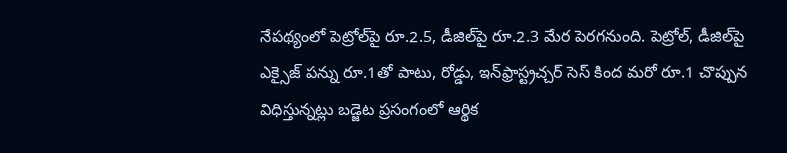నేపథ్యంలో పెట్రోల్‌పై రూ.2.5, డీజిల్‌పై రూ.2.3 మేర పెరగనుంది. పెట్రోల్‌, డీజిల్‌పై ఎక్సైజ్‌ పన్ను రూ.1తో పాటు, రోడ్డు, ఇన్‌ఫ్రాస్ట్రచ్చర్ సెస్‌ కింద మరో రూ.1 చొప్పున విధిస్తున్నట్లు బడ్జెట ప్రసంగంలో ఆర్థిక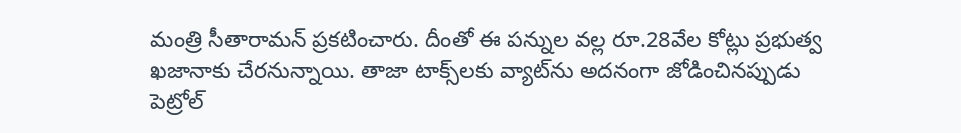మంత్రి సీతారామన్‌ ప్రకటించారు. దీంతో ఈ పన్నుల వల్ల రూ.28వేల కోట్లు ప్రభుత్వ ఖజానాకు చేరనున్నాయి. తాజా టాక్స్‌లకు వ్యాట్‌ను అదనంగా జోడించినప్పుడు పెట్రోల్‌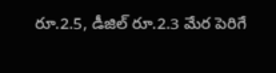రూ.2.5, డీజిల్‌ రూ.2.3 మేర పెరిగే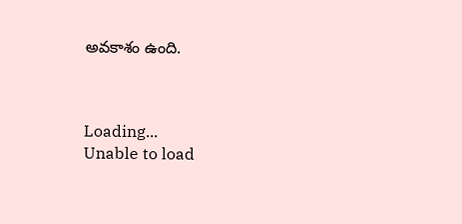అవకాశం ఉంది.



Loading...
Unable to load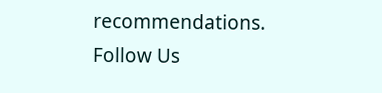recommendations.
Follow Us